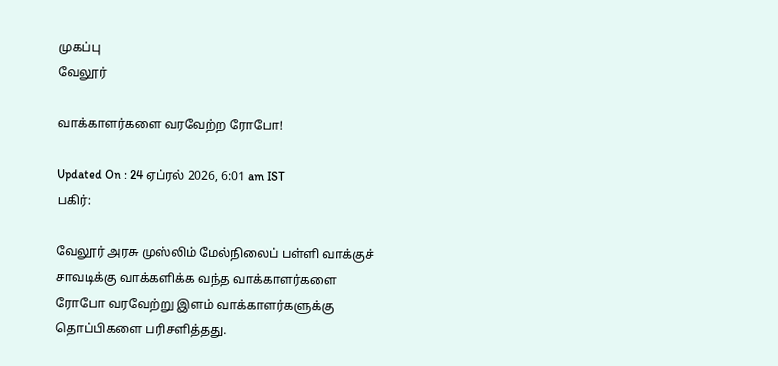முகப்பு
வேலூர்

வாக்காளர்களை வரவேற்ற ரோபோ!

Updated On : 24 ஏப்ரல் 2026, 6:01 am IST
பகிர்:

வேலூர் அரசு முஸ்லிம் மேல்நிலைப் பள்ளி வாக்குச் சாவடிக்கு வாக்களிக்க வந்த வாக்காளர்களை ரோபோ வரவேற்று இளம் வாக்காளர்களுக்கு தொப்பிகளை பரிசளித்தது.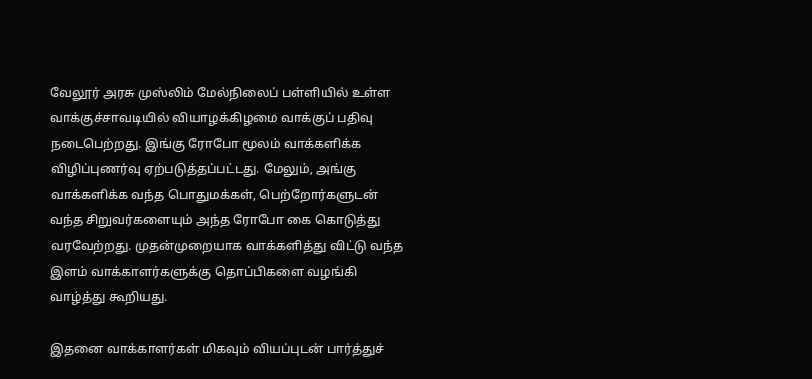வேலூர் அரசு முஸ்லிம் மேல்நிலைப் பள்ளியில் உள்ள வாக்குச்சாவடியில் வியாழக்கிழமை வாக்குப் பதிவு நடைபெற்றது. இங்கு ரோபோ மூலம் வாக்களிக்க விழிப்புணர்வு ஏற்படுத்தப்பட்டது. மேலும், அங்கு வாக்களிக்க வந்த பொதுமக்கள், பெற்றோர்களுடன் வந்த சிறுவர்களையும் அந்த ரோபோ கை கொடுத்து வரவேற்றது. முதன்முறையாக வாக்களித்து விட்டு வந்த இளம் வாக்காளர்களுக்கு தொப்பிகளை வழங்கி வாழ்த்து கூறியது.

இதனை வாக்காளர்கள் மிகவும் வியப்புடன் பார்த்துச்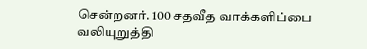சென்றனர். 100 சதவீத வாக்களிப்பை வலியுறுத்தி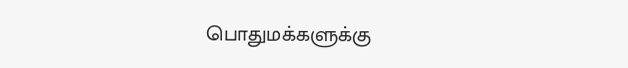பொதுமக்களுக்கு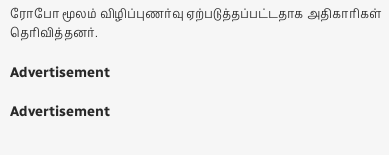ரோபோ மூலம் விழிப்புணர்வு ஏற்படுத்தப்பட்டதாக அதிகாரிகள் தெரிவித்தனர்.

Advertisement

Advertisement